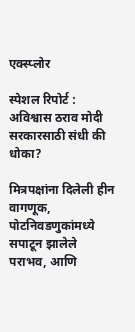एक्स्प्लोर

स्पेशल रिपोर्ट : अविश्वास ठराव मोदी सरकारसाठी संधी की धोका?

मित्रपक्षांना दिलेली हीन वागणूक, पोटनिवडणुकांमध्ये सपाटून झालेले पराभव, आणि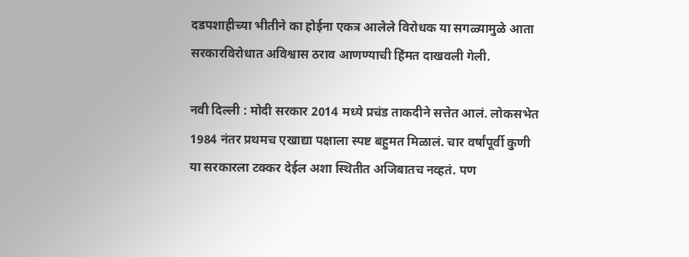दडपशाहीच्या भीतीने का होईना एकत्र आलेले विरोधक या सगळ्यामुळे आता सरकारविरोधात अविश्वास ठराव आणण्याची हिंमत दाखवली गेली.

नवी दिल्ली : मोदी सरकार 2014 मध्ये प्रचंड ताकदीने सत्तेत आलं. लोकसभेत 1984 नंतर प्रथमच एखाद्या पक्षाला स्पष्ट बहुमत मिळालं. चार वर्षांपूर्वी कुणी या सरकारला टक्कर देईल अशा स्थितीत अजिबातच नव्हतं. पण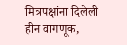मित्रपक्षांना दिलेली हीन वागणूक,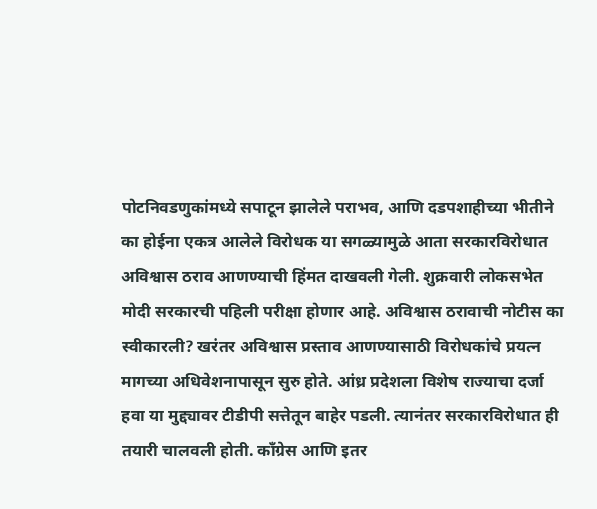पोटनिवडणुकांमध्ये सपाटून झालेले पराभव, आणि दडपशाहीच्या भीतीने का होईना एकत्र आलेले विरोधक या सगळ्यामुळे आता सरकारविरोधात अविश्वास ठराव आणण्याची हिंमत दाखवली गेली. शुक्रवारी लोकसभेत मोदी सरकारची पहिली परीक्षा होणार आहे. अविश्वास ठरावाची नोटीस का स्वीकारली? खरंतर अविश्वास प्रस्ताव आणण्यासाठी विरोधकांचे प्रयत्न मागच्या अधिवेशनापासून सुरु होते. आंध्र प्रदेशला विशेष राज्याचा दर्जा हवा या मुद्द्यावर टीडीपी सत्तेतून बाहेर पडली. त्यानंतर सरकारविरोधात ही तयारी चालवली होती. काँग्रेस आणि इतर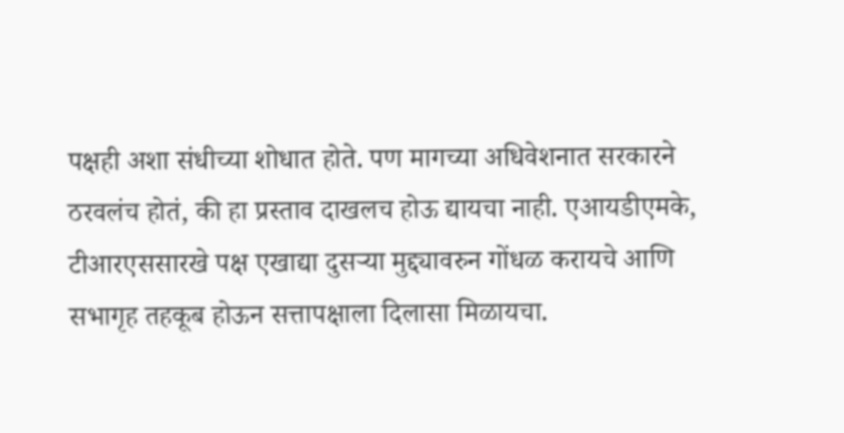पक्षही अशा संधीच्या शोधात होते. पण मागच्या अधिवेशनात सरकारने ठरवलंच होतं, की हा प्रस्ताव दाखलच होऊ द्यायचा नाही. एआयडीएमके, टीआरएससारखे पक्ष एखाद्या दुसऱ्या मुद्द्यावरुन गोंधळ करायचे आणि सभागृह तहकूब होऊन सत्तापक्षाला दिलासा मिळायचा.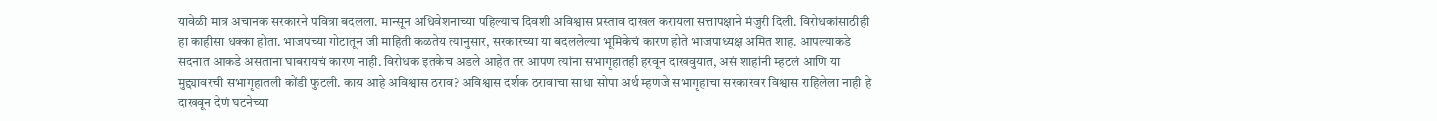यावेळी मात्र अचानक सरकारने पवित्रा बदलला. मान्सून अधिवेशनाच्या पहिल्याच दिवशी अविश्वास प्रस्ताव दाखल करायला सत्तापक्षाने मंजुरी दिली. विरोधकांसाठीही हा काहीसा धक्का होता. भाजपच्या गोटातून जी माहिती कळतेय त्यानुसार, सरकारच्या या बदललेल्या भूमिकेचं कारण होते भाजपाध्यक्ष अमित शाह. आपल्याकडे सदनात आकडे असताना घाबरायचं कारण नाही. विरोधक इतकेच अडले आहेत तर आपण त्यांना सभागृहातही हरवून दाखवुयात, असं शाहांनी म्हटलं आणि या मुद्द्यावरची सभागृहातली कोंडी फुटली. काय आहे अविश्वास ठराव? अविश्वास दर्शक ठरावाचा साधा सोपा अर्थ म्हणजे सभागृहाचा सरकारवर विश्वास राहिलेला नाही हे दाखवून देणं घटनेच्या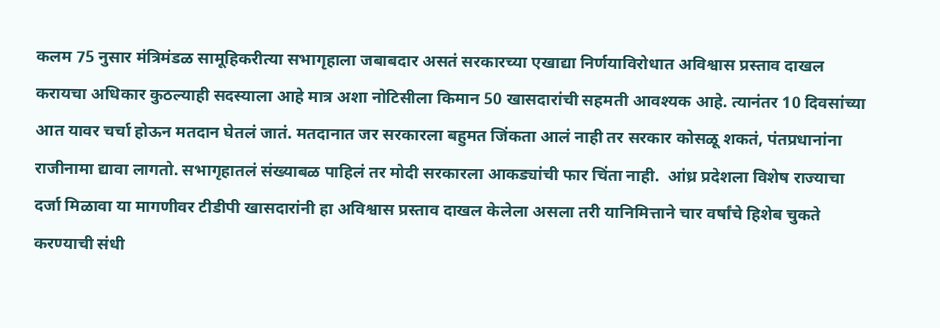कलम 75 नुसार मंत्रिमंडळ सामूहिकरीत्या सभागृहाला जबाबदार असतं सरकारच्या एखाद्या निर्णयाविरोधात अविश्वास प्रस्ताव दाखल करायचा अधिकार कुठल्याही सदस्याला आहे मात्र अशा नोटिसीला किमान 50 खासदारांची सहमती आवश्यक आहे. त्यानंतर 10 दिवसांच्या आत यावर चर्चा होऊन मतदान घेतलं जातं. मतदानात जर सरकारला बहुमत जिंकता आलं नाही तर सरकार कोसळू शकतं, पंतप्रधानांना राजीनामा द्यावा लागतो. सभागृहातलं संख्याबळ पाहिलं तर मोदी सरकारला आकड्यांची फार चिंता नाही.  आंध्र प्रदेशला विशेष राज्याचा दर्जा मिळावा या मागणीवर टीडीपी खासदारांनी हा अविश्वास प्रस्ताव दाखल केलेला असला तरी यानिमित्ताने चार वर्षांचे हिशेब चुकते करण्याची संधी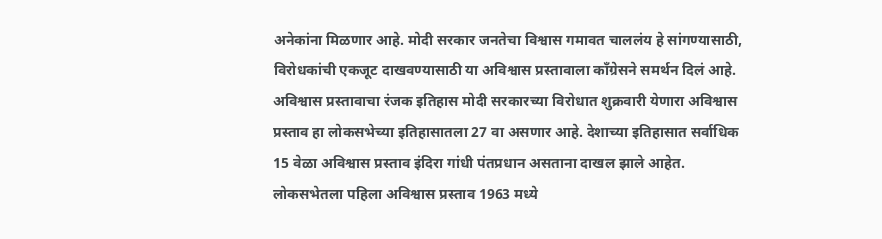अनेकांना मिळणार आहे. मोदी सरकार जनतेचा विश्वास गमावत चाललंय हे सांगण्यासाठी, विरोधकांची एकजूट दाखवण्यासाठी या अविश्वास प्रस्तावाला काँग्रेसने समर्थन दिलं आहे. अविश्वास प्रस्तावाचा रंजक इतिहास मोदी सरकारच्या विरोधात शुक्रवारी येणारा अविश्वास प्रस्ताव हा लोकसभेच्या इतिहासातला 27 वा असणार आहे. देशाच्या इतिहासात सर्वाधिक 15 वेळा अविश्वास प्रस्ताव इंदिरा गांधी पंतप्रधान असताना दाखल झाले आहेत. लोकसभेतला पहिला अविश्वास प्रस्ताव 1963 मध्ये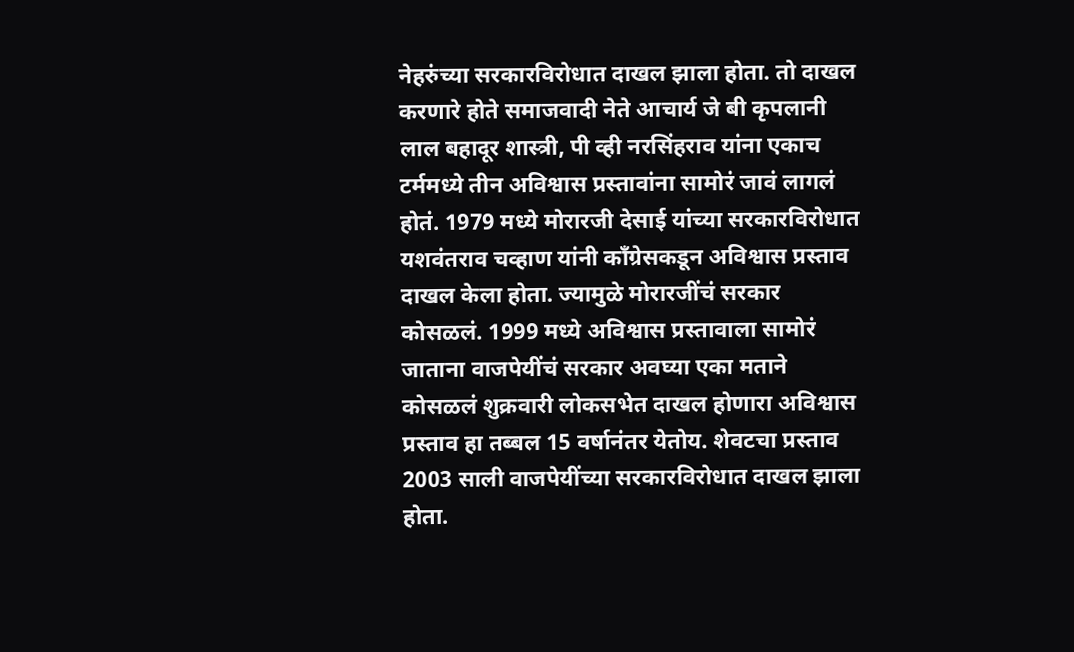नेहरुंच्या सरकारविरोधात दाखल झाला होता. तो दाखल करणारे होते समाजवादी नेते आचार्य जे बी कृपलानी लाल बहादूर शास्त्री, पी व्ही नरसिंहराव यांना एकाच टर्ममध्ये तीन अविश्वास प्रस्तावांना सामोरं जावं लागलं होतं. 1979 मध्ये मोरारजी देसाई यांच्या सरकारविरोधात यशवंतराव चव्हाण यांनी काँग्रेसकडून अविश्वास प्रस्ताव दाखल केला होता. ज्यामुळे मोरारजींचं सरकार कोसळलं. 1999 मध्ये अविश्वास प्रस्तावाला सामोरं जाताना वाजपेयींचं सरकार अवघ्या एका मताने कोसळलं शुक्रवारी लोकसभेत दाखल होणारा अविश्वास प्रस्ताव हा तब्बल 15 वर्षानंतर येतोय. शेवटचा प्रस्ताव 2003 साली वाजपेयींच्या सरकारविरोधात दाखल झाला होता.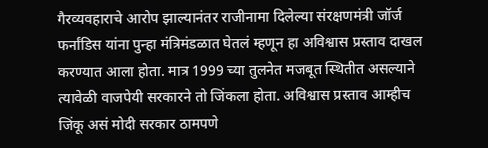गैरव्यवहाराचे आरोप झाल्यानंतर राजीनामा दिलेल्या संरक्षणमंत्री जॉर्ज फर्नांडिस यांना पुन्हा मंत्रिमंडळात घेतलं म्हणून हा अविश्वास प्रस्ताव दाखल करण्यात आला होता. मात्र 1999 च्या तुलनेत मजबूत स्थितीत असल्याने त्यावेळी वाजपेयी सरकारने तो जिंकला होता. अविश्वास प्रस्ताव आम्हीच जिंकू असं मोदी सरकार ठामपणे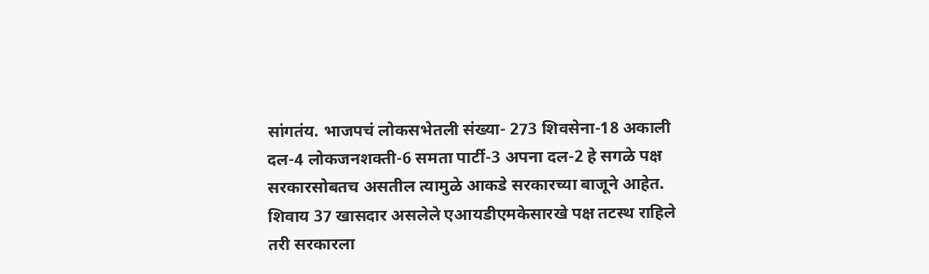सांगतंय. भाजपचं लोकसभेतली संख्या- 273 शिवसेना-18 अकाली दल-4 लोकजनशक्ती-6 समता पार्टी-3 अपना दल-2 हे सगळे पक्ष सरकारसोबतच असतील त्यामुळे आकडे सरकारच्या बाजूने आहेत. शिवाय 37 खासदार असलेले एआयडीएमकेसारखे पक्ष तटस्थ राहिले तरी सरकारला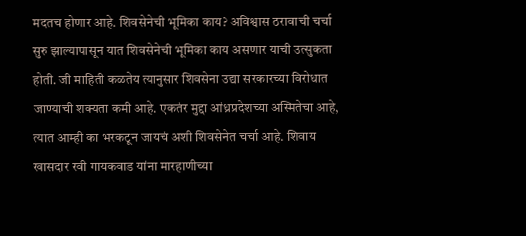मदतच होणार आहे. शिवसेनेची भूमिका काय? अविश्वास ठरावाची चर्चा सुरु झाल्यापासून यात शिवसेनेची भूमिका काय असणार याची उत्सुकता होती. जी माहिती कळतेय त्यानुसार शिवसेना उद्या सरकारच्या विरोधात जाण्याची शक्यता कमी आहे. एकतंर मुद्दा आंध्रप्रदेशच्या अस्मितेचा आहे, त्यात आम्ही का भरकटून जायचं अशी शिवसेनेत चर्चा आहे. शिवाय खासदार रवी गायकवाड यांना मारहाणीच्या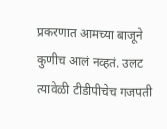प्रकरणात आमच्या बाजूने कुणीच आलं नव्हतं. उलट त्यावेळी टीडीपीचेच गजपती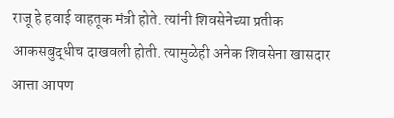राजू हे हवाई वाहतूक मंत्री होते. त्यांनी शिवसेनेच्या प्रतीक आकसबुद्धीच दाखवली होती. त्यामुळेही अनेक शिवसेना खासदार आत्ता आपण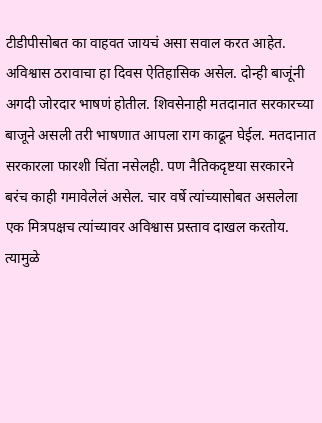टीडीपीसोबत का वाहवत जायचं असा सवाल करत आहेत. अविश्वास ठरावाचा हा दिवस ऐतिहासिक असेल. दोन्ही बाजूंनी अगदी जोरदार भाषणं होतील. शिवसेनाही मतदानात सरकारच्या बाजूने असली तरी भाषणात आपला राग काढून घेईल. मतदानात सरकारला फारशी चिंता नसेलही. पण नैतिकदृष्टया सरकारने बरंच काही गमावेलेलं असेल. चार वर्षे त्यांच्यासोबत असलेला एक मित्रपक्षच त्यांच्यावर अविश्वास प्रस्ताव दाखल करतोय. त्यामुळे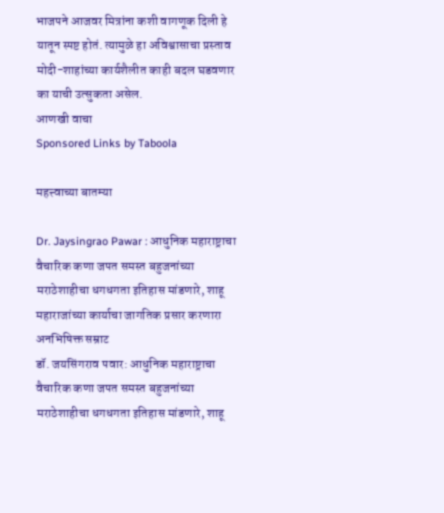भाजपने आजवर मित्रांना कशी वागणूक दिली हे यातून स्पष्ट होतं. त्यामुळे हा अविश्वासाचा प्रस्ताव मोदी-शाहांच्या कार्यशैलीत काही बदल घडवणार का याची उत्सुकता असेल.
आणखी वाचा
Sponsored Links by Taboola

महत्त्वाच्या बातम्या

Dr. Jaysingrao Pawar : आधुनिक महाराष्ट्राचा वैचारिक कणा जपत समस्त बहुजनांच्या मराठेशाहीचा धगधगता इतिहास मांडणारे, शाहू महाराजांच्या कार्याचा जागतिक प्रसार करणारा अनभिषिक्त सम्राट
डॉ. जयसिंगराव पवार: आधुनिक महाराष्ट्राचा वैचारिक कणा जपत समस्त बहुजनांच्या मराठेशाहीचा धगधगता इतिहास मांडणारे, शाहू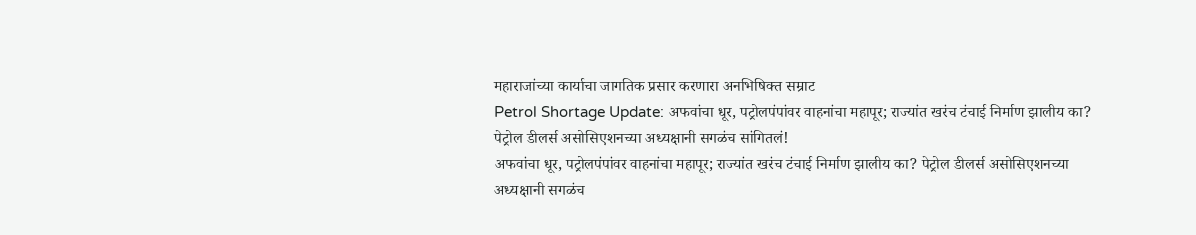महाराजांच्या कार्याचा जागतिक प्रसार करणारा अनभिषिक्त सम्राट
Petrol Shortage Update: अफवांचा धूर, पट्रोलपंपांवर वाहनांचा महापूर; राज्यांत खरंच टंचाई निर्माण झालीय का? पेट्रोल डीलर्स असोसिएशनच्या अध्यक्षानी सगळंच सांगितलं!
अफवांचा धूर, पट्रोलपंपांवर वाहनांचा महापूर; राज्यांत खरंच टंचाई निर्माण झालीय का? पेट्रोल डीलर्स असोसिएशनच्या अध्यक्षानी सगळंच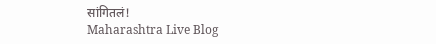सांगितलं!
Maharashtra Live Blog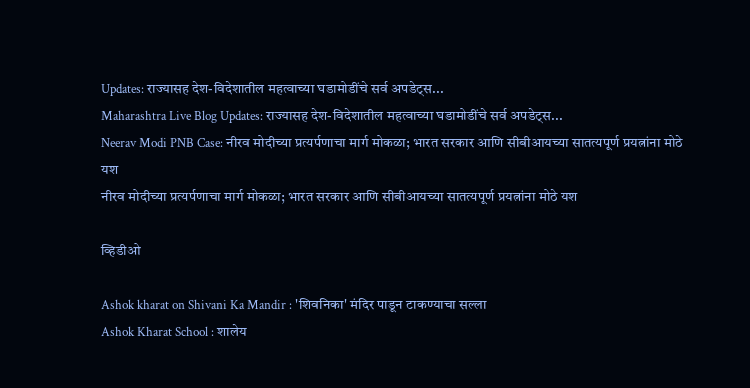Updates: राज्यासह देश-विदेशातील महत्वाच्या घडामोडींचे सर्व अपडेट्स...
Maharashtra Live Blog Updates: राज्यासह देश-विदेशातील महत्वाच्या घडामोडींचे सर्व अपडेट्स...
Neerav Modi PNB Case: नीरव मोदीच्या प्रत्यर्पणाचा मार्ग मोकळा; भारत सरकार आणि सीबीआयच्या सातत्यपूर्ण प्रयत्नांना मोठे यश
नीरव मोदीच्या प्रत्यर्पणाचा मार्ग मोकळा; भारत सरकार आणि सीबीआयच्या सातत्यपूर्ण प्रयत्नांना मोठे यश

व्हिडीओ

Ashok kharat on Shivani Ka Mandir : 'शिवनिका' मंदिर पाडून टाकण्याचा सल्ला
Ashok Kharat School : शालेय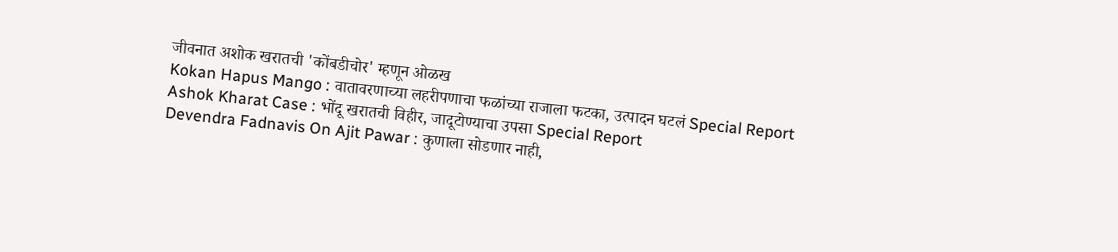जीवनात अशोक खरातची 'कोंबडीचोर' म्हणून ओळख
Kokan Hapus Mango : वातावरणाच्या लहरीपणाचा फळांच्या राजाला फटका, उत्पादन घटलं Special Report
Ashok Kharat Case : भोंदू खरातची विहीर, जादूटोण्याचा उपसा Special Report
Devendra Fadnavis On Ajit Pawar : कुणाला सोडणार नाही,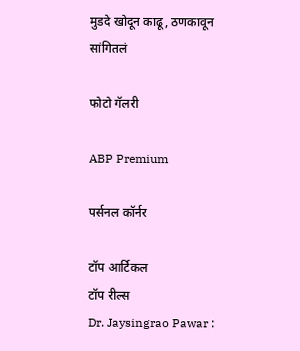मुडदे खोदून काढू, ठणकावून सांगितलं

फोटो गॅलरी

ABP Premium

पर्सनल कॉर्नर

टॉप आर्टिकल
टॉप रील्स
Dr. Jaysingrao Pawar :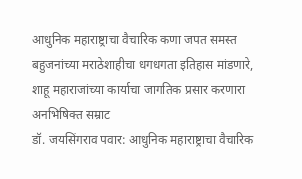आधुनिक महाराष्ट्राचा वैचारिक कणा जपत समस्त बहुजनांच्या मराठेशाहीचा धगधगता इतिहास मांडणारे, शाहू महाराजांच्या कार्याचा जागतिक प्रसार करणारा अनभिषिक्त सम्राट
डॉ. जयसिंगराव पवार: आधुनिक महाराष्ट्राचा वैचारिक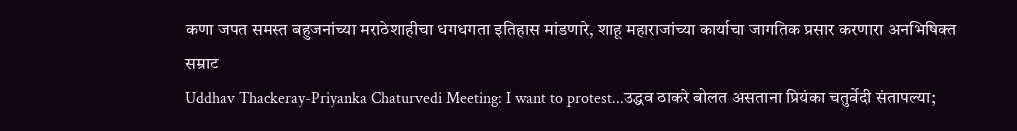कणा जपत समस्त बहुजनांच्या मराठेशाहीचा धगधगता इतिहास मांडणारे, शाहू महाराजांच्या कार्याचा जागतिक प्रसार करणारा अनभिषिक्त सम्राट
Uddhav Thackeray-Priyanka Chaturvedi Meeting: I want to protest...उद्धव ठाकरे बोलत असताना प्रियंका चतुर्वेदी संतापल्या;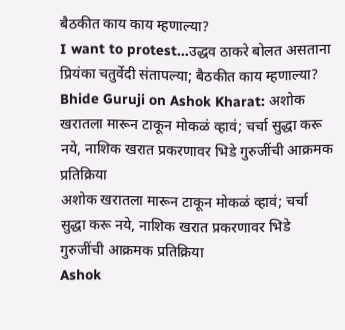बैठकीत काय काय म्हणाल्या?
I want to protest...उद्धव ठाकरे बोलत असताना प्रियंका चतुर्वेदी संतापल्या; बैठकीत काय म्हणाल्या?
Bhide Guruji on Ashok Kharat: अशोक खरातला मारून टाकून मोकळं व्हावं; चर्चा सुद्धा करू नये, नाशिक खरात प्रकरणावर भिडे गुरुजींची आक्रमक प्रतिक्रिया
अशोक खरातला मारून टाकून मोकळं व्हावं; चर्चा सुद्धा करू नये, नाशिक खरात प्रकरणावर भिडे गुरुजींची आक्रमक प्रतिक्रिया
Ashok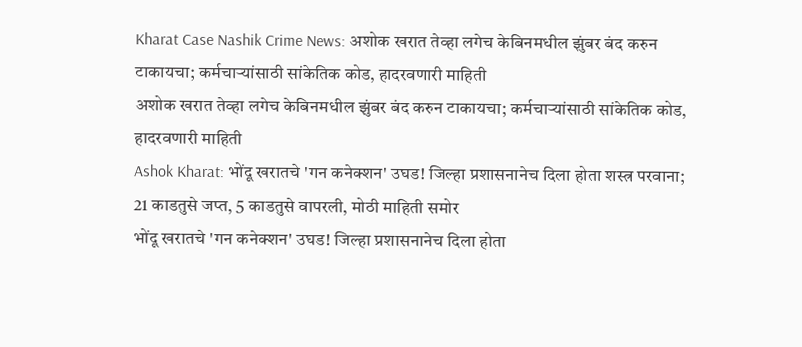Kharat Case Nashik Crime News: अशोक खरात तेव्हा लगेच केबिनमधील झुंबर बंद करुन टाकायचा; कर्मचाऱ्यांसाठी सांकेतिक कोड, हादरवणारी माहिती
अशोक खरात तेव्हा लगेच केबिनमधील झुंबर बंद करुन टाकायचा; कर्मचाऱ्यांसाठी सांकेतिक कोड, हादरवणारी माहिती
Ashok Kharat: भोंदू खरातचे 'गन कनेक्शन' उघड! जिल्हा प्रशासनानेच दिला होता शस्त्र परवाना; 21 काडतुसे जप्त, 5 काडतुसे वापरली, मोठी माहिती समोर
भोंदू खरातचे 'गन कनेक्शन' उघड! जिल्हा प्रशासनानेच दिला होता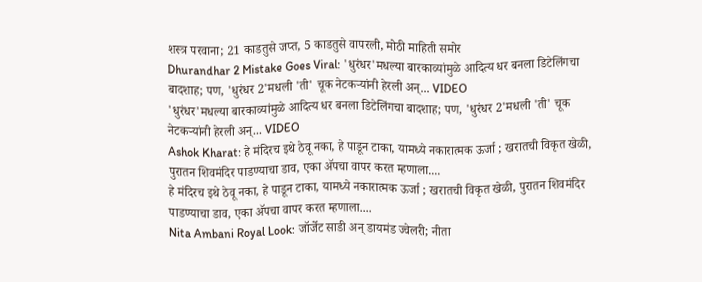शस्त्र परवाना; 21 काडतुसे जप्त, 5 काडतुसे वापरली, मोठी माहिती समोर
Dhurandhar 2 Mistake Goes Viral: 'धुरंधर'मधल्या बारकाव्यांमुळे आदित्य धर बनला डिटेलिंगचा बादशाह; पण, 'धुरंधर 2'मधली 'ती' चूक नेटकऱ्यांनी हेरली अन्... VIDEO
'धुरंधर'मधल्या बारकाव्यांमुळे आदित्य धर बनला डिटेलिंगचा बादशाह; पण, 'धुरंधर 2'मधली 'ती' चूक नेटकऱ्यांनी हेरली अन्... VIDEO
Ashok Kharat: हे मंदिरच इथे ठेवू नका, हे पाडून टाका, यामध्ये नकारात्मक ऊर्जा ; खरातची विकृत खेळी, पुरातन शिवमंदिर पाडण्याचा डाव, एका ॲपचा वापर करत म्हणाला....
हे मंदिरच इथे ठेवू नका, हे पाडून टाका, यामध्ये नकारात्मक ऊर्जा ; खरातची विकृत खेळी, पुरातन शिवमंदिर पाडण्याचा डाव, एका ॲपचा वापर करत म्हणाला....
Nita Ambani Royal Look: जॉर्जेट साडी अन् डायमंड ज्वेलरी; नीता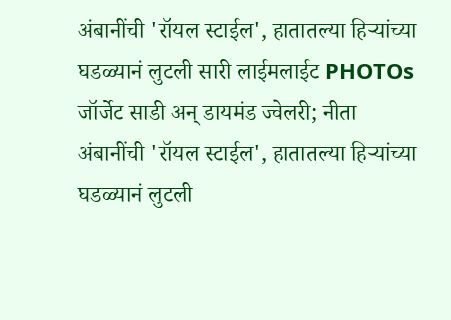अंबानींची 'रॉयल स्टाईल', हातातल्या हिऱ्यांच्या घडळ्यानं लुटली सारी लाईमलाईट PHOTOs
जॉर्जेट साडी अन् डायमंड ज्वेलरी; नीता अंबानींची 'रॉयल स्टाईल', हातातल्या हिऱ्यांच्या घडळ्यानं लुटली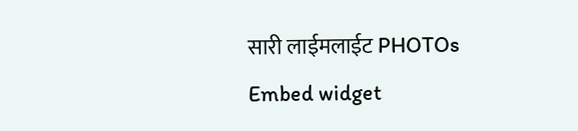सारी लाईमलाईट PHOTOs
Embed widget